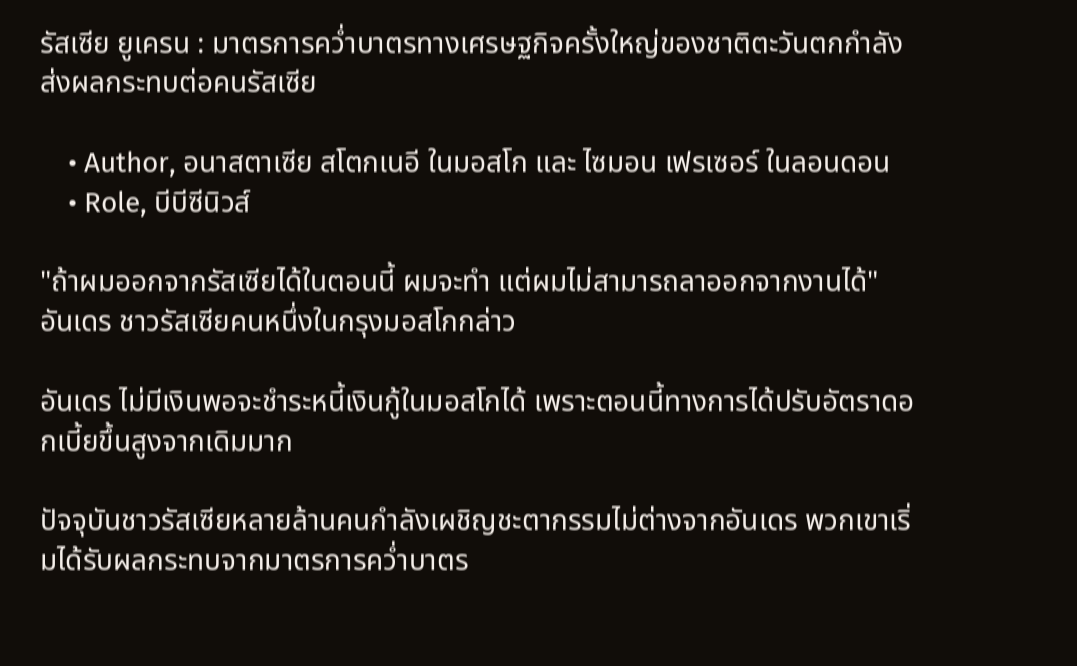รัสเซีย ยูเครน : มาตรการคว่ำบาตรทางเศรษฐกิจครั้งใหญ่ของชาติตะวันตกกำลังส่งผลกระทบต่อคนรัสเซีย

    • Author, อนาสตาเซีย สโตกเนอี ในมอสโก และ ไซมอน เฟรเซอร์ ในลอนดอน
    • Role, บีบีซีนิวส์

"ถ้าผมออกจากรัสเซียได้ในตอนนี้ ผมจะทำ แต่ผมไม่สามารถลาออกจากงานได้" อันเดร ชาวรัสเซียคนหนึ่งในกรุงมอสโกกล่าว

อันเดร ไม่มีเงินพอจะชำระหนี้เงินกู้ในมอสโกได้ เพราะตอนนี้ทางการได้ปรับอัตราดอกเบี้ยขึ้นสูงจากเดิมมาก

ปัจจุบันชาวรัสเซียหลายล้านคนกำลังเผชิญชะตากรรมไม่ต่างจากอันเดร พวกเขาเริ่มได้รับผลกระทบจากมาตรการคว่ำบาตร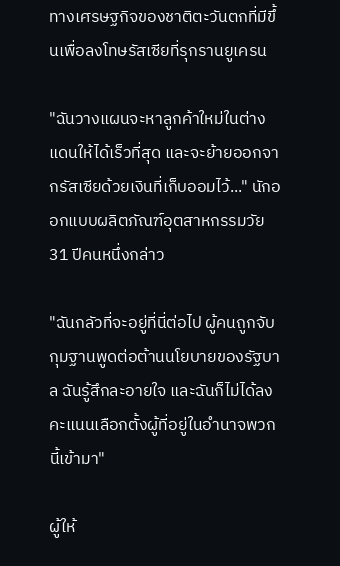ทางเศรษฐกิจของชาติตะวันตกที่มีขึ้นเพื่อลงโทษรัสเซียที่รุกรานยูเครน

"ฉันวางแผนจะหาลูกค้าใหม่ในต่างแดนให้ได้เร็วที่สุด และจะย้ายออกจากรัสเซียด้วยเงินที่เก็บออมไว้..." นักออกแบบผลิตภัณฑ์อุตสาหกรรมวัย 31 ปีคนหนึ่งกล่าว

"ฉันกลัวที่จะอยู่ที่นี่ต่อไป ผู้คนถูกจับกุมฐานพูดต่อต้านนโยบายของรัฐบาล ฉันรู้สึกละอายใจ และฉันก็ไม่ได้ลงคะแนนเลือกตั้งผู้ที่อยู่ในอำนาจพวกนี้เข้ามา"

ผู้ให้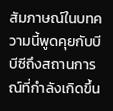สัมภาษณ์ในบทความนี้พูดคุยกับบีบีซีถึงสถานการณ์ที่กำลังเกิดขึ้น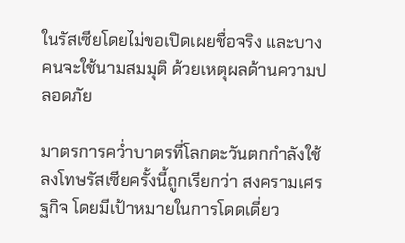ในรัสเซียโดยไม่ขอเปิดเผยชื่อจริง และบางคนจะใช้นามสมมุติ ด้วยเหตุผลด้านความปลอดภัย

มาตรการคว่ำบาตรที่โลกตะวันตกกำลังใช้ลงโทษรัสเซียครั้งนี้ถูกเรียกว่า สงครามเศรฐกิจ โดยมีเป้าหมายในการโดดเดี่ยว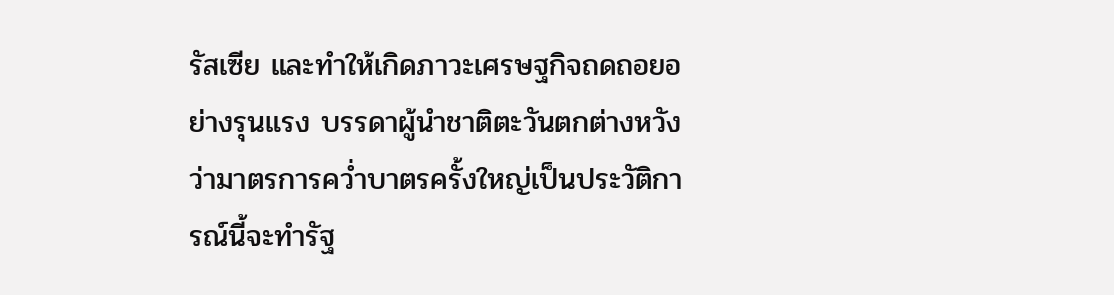รัสเซีย และทำให้เกิดภาวะเศรษฐกิจถดถอยอย่างรุนแรง บรรดาผู้นำชาติตะวันตกต่างหวังว่ามาตรการคว่ำบาตรครั้งใหญ่เป็นประวัติการณ์นี้จะทำรัฐ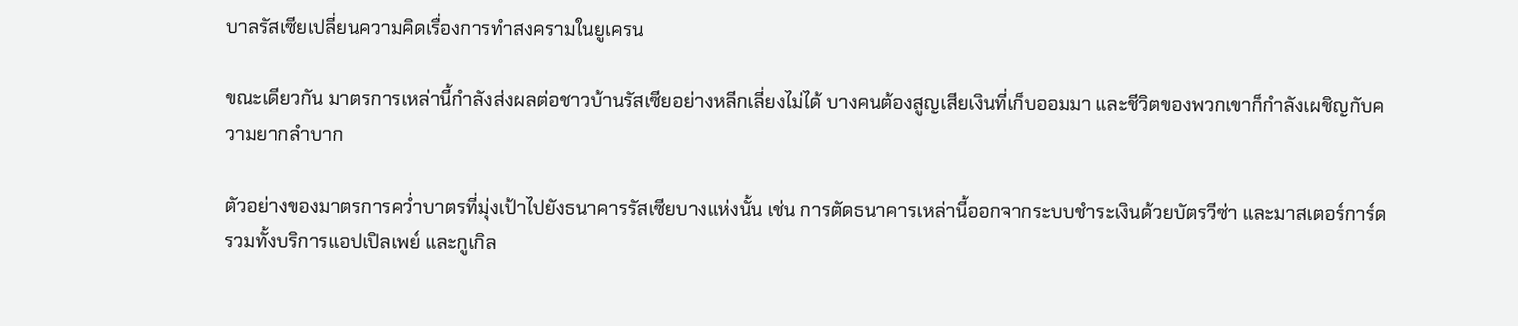บาลรัสเซียเปลี่ยนความคิดเรื่องการทำสงครามในยูเครน

ขณะเดียวกัน มาตรการเหล่านี้กำลังส่งผลต่อชาวบ้านรัสเซียอย่างหลีกเลี่ยงไม่ได้ บางคนต้องสูญเสียเงินที่เก็บออมมา และชีวิตของพวกเขาก็กำลังเผชิญกับความยากลำบาก

ตัวอย่างของมาตรการคว่ำบาตรที่มุ่งเป้าไปยังธนาคารรัสเซียบางแห่งนั้น เช่น การตัดธนาคารเหล่านี้ออกจากระบบชำระเงินด้วยบัตรวีซ่า และมาสเตอร์การ์ด รวมทั้งบริการแอปเปิลเพย์ และกูเกิล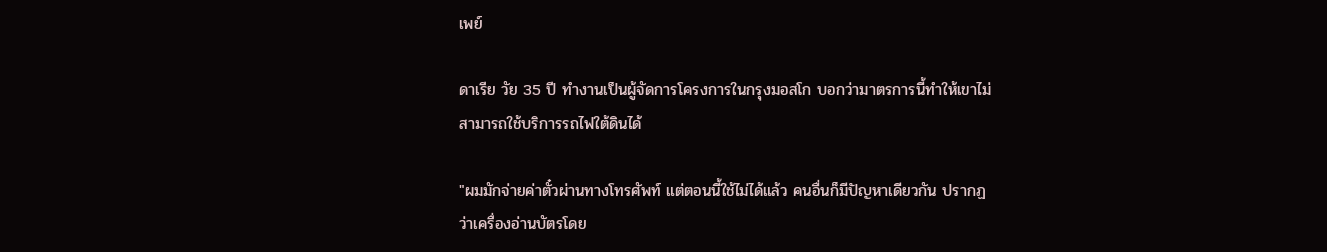เพย์

ดาเรีย วัย 35 ปี ทำงานเป็นผู้จัดการโครงการในกรุงมอสโก บอกว่ามาตรการนี้ทำให้เขาไม่สามารถใช้บริการรถไฟใต้ดินได้

"ผมมักจ่ายค่าตั๋วผ่านทางโทรศัพท์ แต่ตอนนี้ใช้ไม่ได้แล้ว คนอื่นก็มีปัญหาเดียวกัน ปรากฏว่าเครื่องอ่านบัตรโดย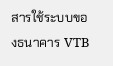สารใช้ระบบของธนาคาร VTB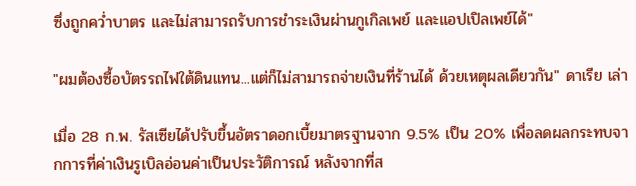ซึ่งถูกคว่ำบาตร และไม่สามารถรับการชำระเงินผ่านกูเกิลเพย์ และแอปเปิลเพย์ได้"

"ผมต้องซื้อบัตรรถไฟใต้ดินแทน...แต่ก็ไม่สามารถจ่ายเงินที่ร้านได้ ด้วยเหตุผลเดียวกัน" ดาเรีย เล่า

เมื่อ 28 ก.พ. รัสเซียได้ปรับขึ้นอัตราดอกเบี้ยมาตรฐานจาก 9.5% เป็น 20% เพื่อลดผลกระทบจากการที่ค่าเงินรูเบิลอ่อนค่าเป็นประวัติการณ์ หลังจากที่ส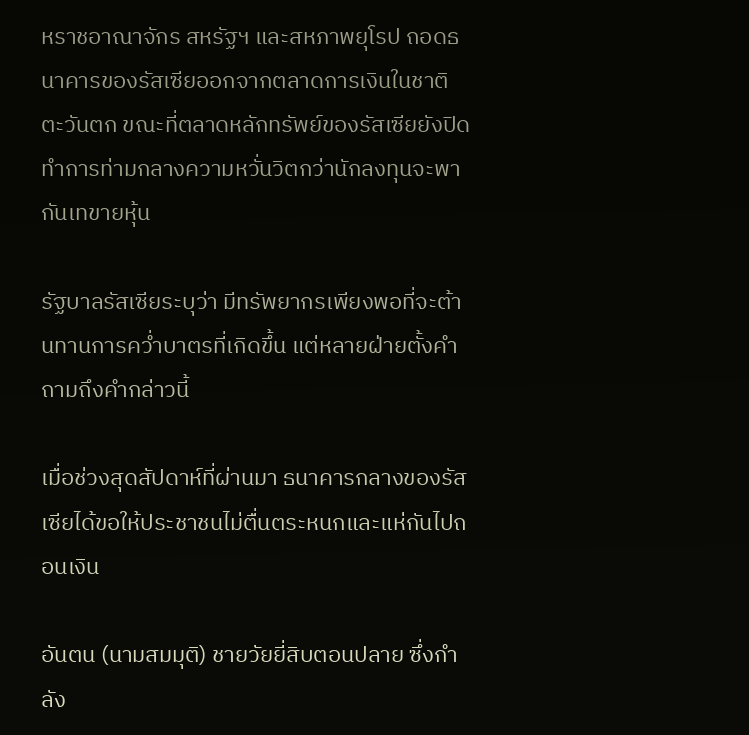หราชอาณาจักร สหรัฐฯ และสหภาพยุโรป ถอดธนาคารของรัสเซียออกจากตลาดการเงินในชาติตะวันตก ขณะที่ตลาดหลักทรัพย์ของรัสเซียยังปิดทำการท่ามกลางความหวั่นวิตกว่านักลงทุนจะพากันเทขายหุ้น

รัฐบาลรัสเซียระบุว่า มีทรัพยากรเพียงพอที่จะต้านทานการคว่ำบาตรที่เกิดขึ้น แต่หลายฝ่ายตั้งคำถามถึงคำกล่าวนี้

เมื่อช่วงสุดสัปดาห์ที่ผ่านมา ธนาคารกลางของรัสเซียได้ขอให้ประชาชนไม่ตื่นตระหนกและแห่กันไปถอนเงิน

อันตน (นามสมมุติ) ชายวัยยี่สิบตอนปลาย ซึ่งกำลัง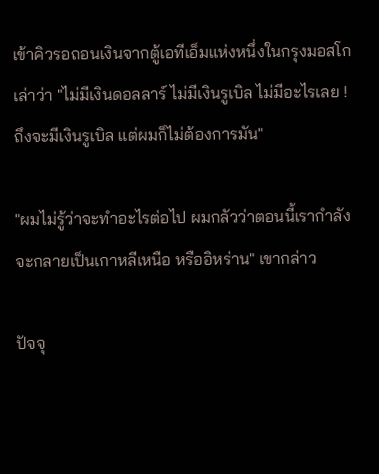เข้าคิวรอถอนเงินจากตู้เอทีเอ็มแห่งหนึ่งในกรุงมอสโกเล่าว่า "ไม่มีเงินดอลลาร์ ไม่มีเงินรูเบิล ไม่มีอะไรเลย ! ถึงจะมีเงินรูเบิล แต่ผมก็ไม่ต้องการมัน"

"ผมไม่รู้ว่าจะทำอะไรต่อไป ผมกลัวว่าตอนนี้เรากำลังจะกลายเป็นเกาหลีเหนือ หรืออิหร่าน" เขากล่าว

ปัจจุ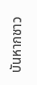บันหากชาว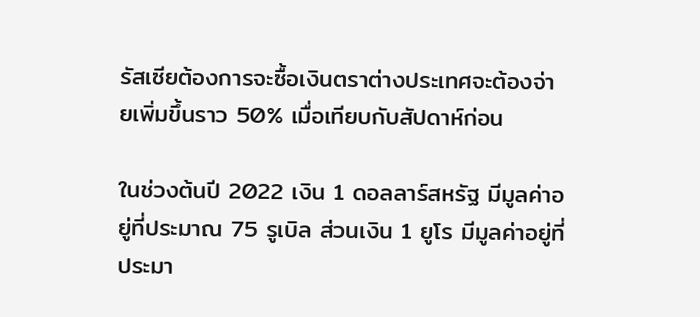รัสเซียต้องการจะซื้อเงินตราต่างประเทศจะต้องจ่ายเพิ่มขึ้นราว 50% เมื่อเทียบกับสัปดาห์ก่อน

ในช่วงต้นปี 2022 เงิน 1 ดอลลาร์สหรัฐ มีมูลค่าอยู่ที่ประมาณ 75 รูเบิล ส่วนเงิน 1 ยูโร มีมูลค่าอยู่ที่ประมา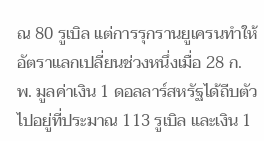ณ 80 รูเบิล แต่การรุกรานยูเครนทำให้อัตราแลกเปลี่ยนช่วงหนึ่งเมื่อ 28 ก.พ. มูลค่าเงิน 1 ดอลลาร์สหรัฐได้ถีบตัวไปอยู่ที่ประมาณ 113 รูเบิล และเงิน 1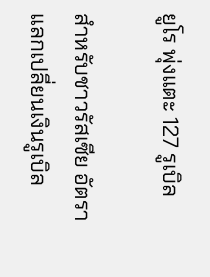ยูโร พุ่งแตะ 127 รูเบิล

สำหรับชาวรัสเซีย อัตราแลกเปลี่ยนเงินรูเบิล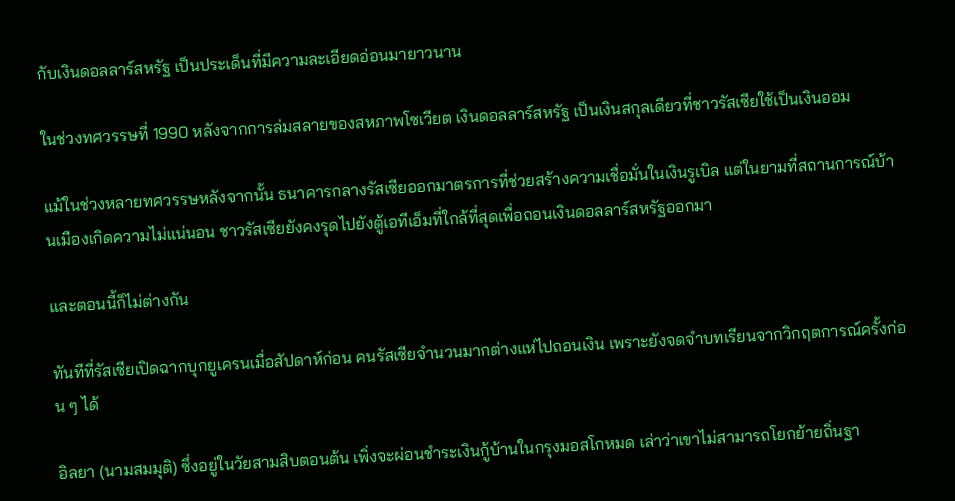กับเงินดอลลาร์สหรัฐ เป็นประเด็นที่มีความละเอียดอ่อนมายาวนาน

ในช่วงทศวรรษที่ 1990 หลังจากการล่มสลายของสหภาพโซเวียต เงินดอลลาร์สหรัฐ เป็นเงินสกุลเดียวที่ชาวรัสเซียใช้เป็นเงินออม

แม้ในช่วงหลายทศวรรษหลังจากนั้น ธนาคารกลางรัสเซียออกมาตรการที่ช่วยสร้างความเชื่อมั่นในเงินรูเบิล แต่ในยามที่สถานการณ์บ้านเมืองเกิดความไม่แน่นอน ชาวรัสเซียยังคงรุดไปยังตู้เอทีเอ็มที่ใกล้ที่สุดเพื่อถอนเงินดอลลาร์สหรัฐออกมา

และตอนนี้ก็ไม่ต่างกัน

ทันทีที่รัสเซียเปิดฉากบุกยูเครนเมื่อสัปดาห์ก่อน คนรัสเซียจำนวนมากต่างแห่ไปถอนเงิน เพราะยังจดจำบทเรียนจากวิกฤตการณ์ครั้งก่อน ๆ ได้

อิลยา (นามสมมุติ) ซึ่งอยู่ในวัยสามสิบตอนต้น เพิ่งจะผ่อนชำระเงินกู้บ้านในกรุงมอสโกหมด เล่าว่าเขาไม่สามารถโยกย้ายถิ่นฐา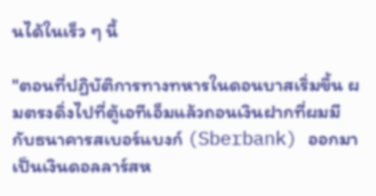นได้ในเร็ว ๆ นี้

"ตอนที่ปฏิบัติการทางทหารในดอนบาสเริ่มขึ้น ผมตรงดิ่งไปที่ตู้เอทีเอ็มแล้วถอนเงินฝากที่ผมมีกับธนาคารสเบอร์แบงก์ (Sberbank) ออกมาเป็นเงินดอลลาร์สห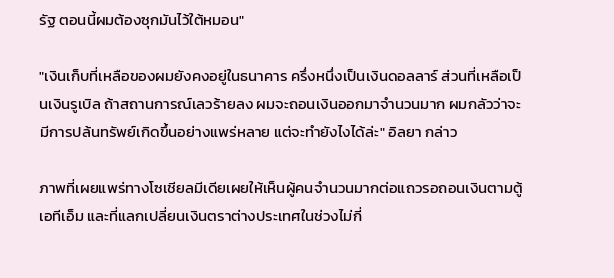รัฐ ตอนนี้ผมต้องซุกมันไว้ใต้หมอน"

"เงินเก็บที่เหลือของผมยังคงอยู่ในธนาคาร ครึ่งหนึ่งเป็นเงินดอลลาร์ ส่วนที่เหลือเป็นเงินรูเบิล ถ้าสถานการณ์เลวร้ายลง ผมจะถอนเงินออกมาจำนวนมาก ผมกลัวว่าจะมีการปล้นทรัพย์เกิดขึ้นอย่างแพร่หลาย แต่จะทำยังไงได้ล่ะ" อิลยา กล่าว

ภาพที่เผยแพร่ทางโซเชียลมีเดียเผยให้เห็นผู้คนจำนวนมากต่อแถวรอถอนเงินตามตู้เอทีเอ็ม และที่แลกเปลี่ยนเงินตราต่างประเทศในช่วงไม่กี่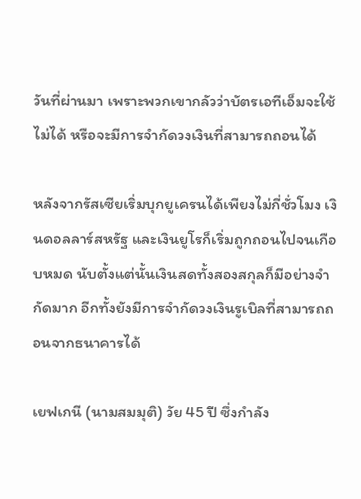วันที่ผ่านมา เพราะพวกเขากลัวว่าบัตรเอทีเอ็มจะใช้ไม่ได้ หรือจะมีการจำกัดวงเงินที่สามารถถอนได้

หลังจากรัสเซียเริ่มบุกยูเครนได้เพียงไม่กี่ชั่วโมง เงินดอลลาร์สหรัฐ และเงินยูโรก็เริ่มถูกถอนไปจนเกือบหมด นับตั้งแต่นั้นเงินสดทั้งสองสกุลก็มีอย่างจำกัดมาก อีกทั้งยังมีการจำกัดวงเงินรูเบิลที่สามารถถอนจากธนาคารได้

เยฟเกนี (นามสมมุติ) วัย 45 ปี ซึ่งกำลัง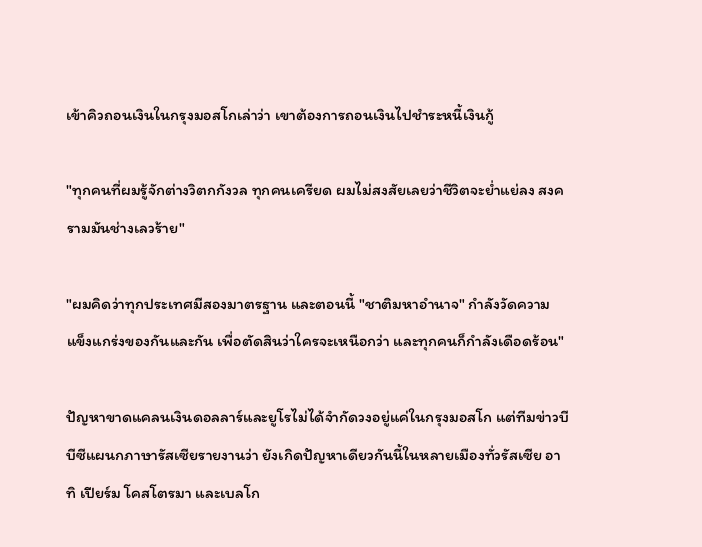เข้าคิวถอนเงินในกรุงมอสโกเล่าว่า เขาต้องการถอนเงินไปชำระหนี้เงินกู้

"ทุกคนที่ผมรู้จักต่างวิตกกังวล ทุกคนเครียด ผมไม่สงสัยเลยว่าชีวิตจะย่ำแย่ลง สงครามมันช่างเลวร้าย"

"ผมคิดว่าทุกประเทศมีสองมาตรฐาน และตอนนี้ "ชาติมหาอำนาจ" กำลังวัดความแข็งแกร่งของกันและกัน เพื่อตัดสินว่าใครจะเหนือกว่า และทุกคนก็กำลังเดือดร้อน"

ปัญหาขาดแคลนเงินดอลลาร์และยูโรไม่ได้จำกัดวงอยู่แค่ในกรุงมอสโก แต่ทีมข่าวบีบีซีแผนกภาษารัสเซียรายงานว่า ยังเกิดปัญหาเดียวกันนี้ในหลายเมืองทั่วรัสเซีย อาทิ เปียร์ม โคสโตรมา และเบลโก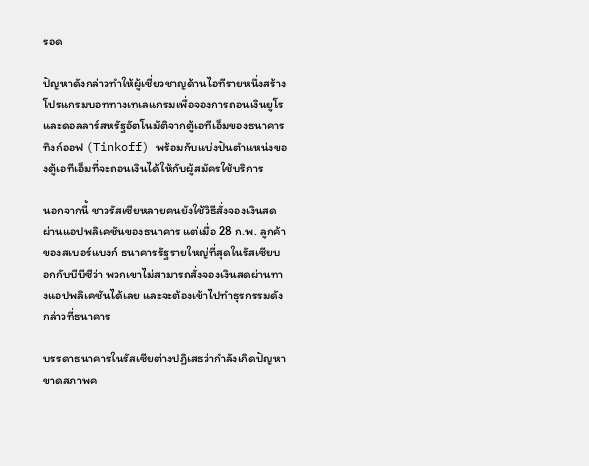รอด

ปัญหาดังกล่าวทำให้ผู้เชี่ยวชาญด้านไอทีรายหนึ่งสร้างโปรแกรมบอททางเทเลแกรมเพื่อจองการถอนเงินยูโรและดอลลาร์สหรัฐอัตโนมัติจากตู้เอทีเอ็มของธนาคารทิงก์ออฟ (Tinkoff) พร้อมกับแบ่งปันตำแหน่งของตู้เอทีเอ็มที่จะถอนเงินได้ให้กับผู้สมัครใช้บริการ

นอกจากนี้ ชาวรัสเซียหลายคนยังใช้วิธีสั่งจองเงินสดผ่านแอปพลิเคชันของธนาคาร แต่เมื่อ 28 ก.พ. ลูกค้าของสเบอร์แบงก์ ธนาคารรัฐรายใหญ่ที่สุดในรัสเซียบอกกับบีบีซีว่า พวกเขาไม่สามารถสั่งจองเงินสดผ่านทางแอปพลิเคชันได้เลย และจะต้องเข้าไปทำธุรกรรมดังกล่าวที่ธนาคาร

บรรดาธนาคารในรัสเซียต่างปฏิเสธว่ากำลังเกิดปัญหาขาดสภาพค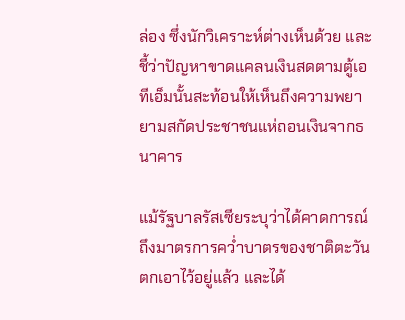ล่อง ซึ่งนักวิเคราะห์ต่างเห็นด้วย และชี้ว่าปัญหาขาดแคลนเงินสดตามตู้เอทีเอ็มนั้นสะท้อนให้เห็นถึงความพยายามสกัดประชาชนแห่ถอนเงินจากธนาคาร

แม้รัฐบาลรัสเซียระบุว่าได้คาดการณ์ถึงมาตรการคว่ำบาตรของชาติตะวันตกเอาไว้อยู่แล้ว และได้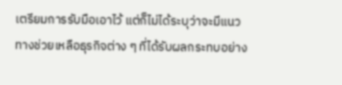เตรียมการรับมือเอาไว้ แต่ก็ไม่ได้ระบุว่าจะมีแนวทางช่วยเหลือธุรกิจต่าง ๆ ที่ได้รับผลกระทบอย่าง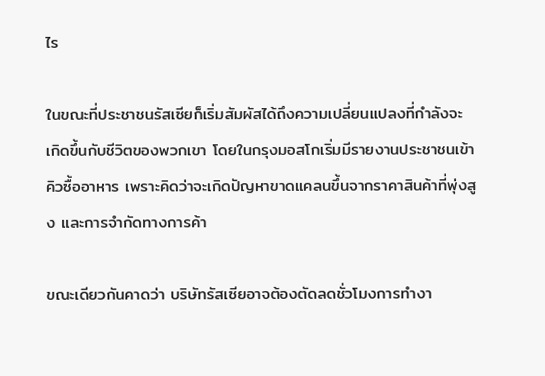ไร

ในขณะที่ประชาชนรัสเซียก็เริ่มสัมผัสได้ถึงความเปลี่ยนแปลงที่กำลังจะเกิดขึ้นกับชีวิตของพวกเขา โดยในกรุงมอสโกเริ่มมีรายงานประชาชนเข้าคิวซื้ออาหาร เพราะคิดว่าจะเกิดปัญหาขาดแคลนขึ้นจากราคาสินค้าที่พุ่งสูง และการจำกัดทางการค้า

ขณะเดียวกันคาดว่า บริษัทรัสเซียอาจต้องตัดลดชั่วโมงการทำงา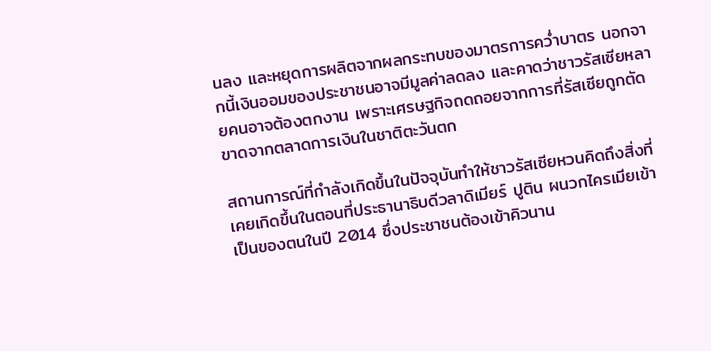นลง และหยุดการผลิตจากผลกระทบของมาตรการคว่ำบาตร นอกจากนี้เงินออมของประชาชนอาจมีมูลค่าลดลง และคาดว่าชาวรัสเซียหลายคนอาจต้องตกงาน เพราะเศรษฐกิจถดถอยจากการที่รัสเซียถูกตัดขาดจากตลาดการเงินในชาติตะวันตก

สถานการณ์ที่กำลังเกิดขึ้นในปัจจุบันทำให้ชาวรัสเซียหวนคิดถึงสิ่งที่เคยเกิดขึ้นในตอนที่ประธานาธิบดีวลาดิเมียร์ ปูติน ผนวกไครเมียเข้าเป็นของตนในปี 2014 ซึ่งประชาชนต้องเข้าคิวนาน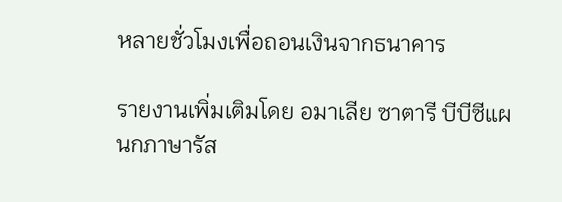หลายชั่วโมงเพื่อถอนเงินจากธนาคาร

รายงานเพิ่มเติมโดย อมาเลีย ซาตารี บีบีซีแผนกภาษารัส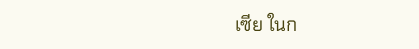เซีย ในก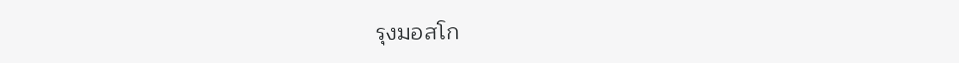รุงมอสโก